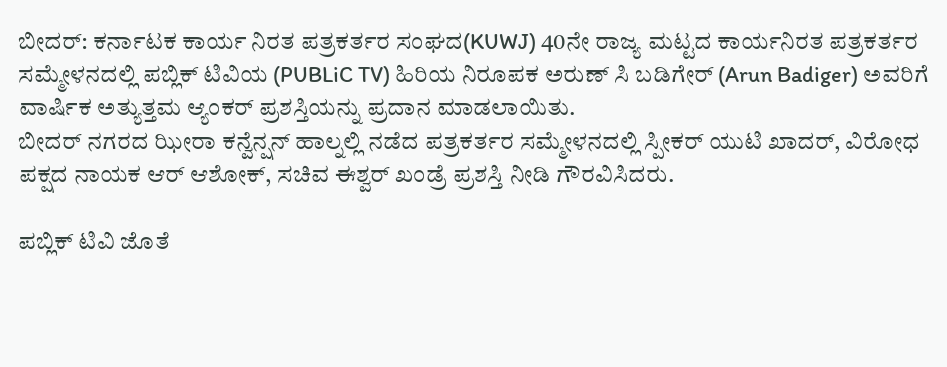ಬೀದರ್: ಕರ್ನಾಟಕ ಕಾರ್ಯ ನಿರತ ಪತ್ರಕರ್ತರ ಸಂಘದ(KUWJ) 40ನೇ ರಾಜ್ಯ ಮಟ್ಟದ ಕಾರ್ಯನಿರತ ಪತ್ರಕರ್ತರ ಸಮ್ಮೇಳನದಲ್ಲಿ ಪಬ್ಲಿಕ್ ಟಿವಿಯ (PUBLiC TV) ಹಿರಿಯ ನಿರೂಪಕ ಅರುಣ್ ಸಿ ಬಡಿಗೇರ್ (Arun Badiger) ಅವರಿಗೆ ವಾರ್ಷಿಕ ಅತ್ಯುತ್ತಮ ಆ್ಯಂಕರ್ ಪ್ರಶಸ್ತಿಯನ್ನು ಪ್ರದಾನ ಮಾಡಲಾಯಿತು.
ಬೀದರ್ ನಗರದ ಝೀರಾ ಕನ್ವೆನ್ಷನ್ ಹಾಲ್ನಲ್ಲಿ ನಡೆದ ಪತ್ರಕರ್ತರ ಸಮ್ಮೇಳನದಲ್ಲಿ ಸ್ಪೀಕರ್ ಯುಟಿ ಖಾದರ್, ವಿರೋಧ ಪಕ್ಷದ ನಾಯಕ ಆರ್ ಆಶೋಕ್, ಸಚಿವ ಈಶ್ವರ್ ಖಂಡ್ರೆ ಪ್ರಶಸ್ತಿ ನೀಡಿ ಗೌರವಿಸಿದರು.

ಪಬ್ಲಿಕ್ ಟಿವಿ ಜೊತೆ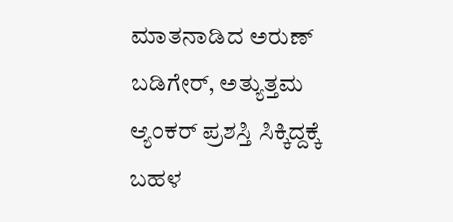ಮಾತನಾಡಿದ ಅರುಣ್ ಬಡಿಗೇರ್, ಅತ್ಯುತ್ತಮ ಆ್ಯಂಕರ್ ಪ್ರಶಸ್ತಿ ಸಿಕ್ಕಿದ್ದಕ್ಕೆ ಬಹಳ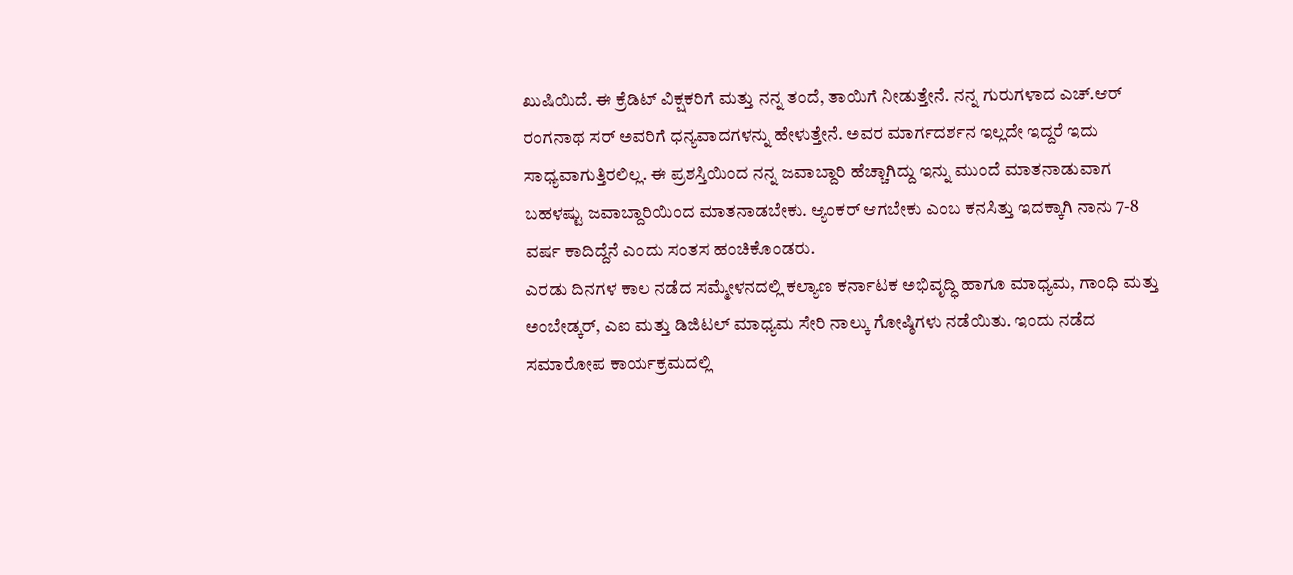ಖುಷಿಯಿದೆ. ಈ ಕ್ರೆಡಿಟ್ ವಿಕ್ಷಕರಿಗೆ ಮತ್ತು ನನ್ನ ತಂದೆ, ತಾಯಿಗೆ ನೀಡುತ್ತೇನೆ. ನನ್ನ ಗುರುಗಳಾದ ಎಚ್.ಆರ್ ರಂಗನಾಥ ಸರ್ ಅವರಿಗೆ ಧನ್ಯವಾದಗಳನ್ನು ಹೇಳುತ್ತೇನೆ. ಅವರ ಮಾರ್ಗದರ್ಶನ ಇಲ್ಲದೇ ಇದ್ದರೆ ಇದು ಸಾಧ್ಯವಾಗುತ್ತಿರಲಿಲ್ಲ. ಈ ಪ್ರಶಸ್ತಿಯಿಂದ ನನ್ನ ಜವಾಬ್ದಾರಿ ಹೆಚ್ಚಾಗಿದ್ದು ಇನ್ನು ಮುಂದೆ ಮಾತನಾಡುವಾಗ ಬಹಳಷ್ಟು ಜವಾಬ್ದಾರಿಯಿಂದ ಮಾತನಾಡಬೇಕು. ಆ್ಯಂಕರ್ ಆಗಬೇಕು ಎಂಬ ಕನಸಿತ್ತು ಇದಕ್ಕಾಗಿ ನಾನು 7-8 ವರ್ಷ ಕಾದಿದ್ದೆನೆ ಎಂದು ಸಂತಸ ಹಂಚಿಕೊಂಡರು.
ಎರಡು ದಿನಗಳ ಕಾಲ ನಡೆದ ಸಮ್ಮೇಳನದಲ್ಲಿ ಕಲ್ಯಾಣ ಕರ್ನಾಟಕ ಅಭಿವೃದ್ಧಿ ಹಾಗೂ ಮಾಧ್ಯಮ, ಗಾಂಧಿ ಮತ್ತು ಅಂಬೇಡ್ಕರ್, ಎಐ ಮತ್ತು ಡಿಜಿಟಲ್ ಮಾಧ್ಯಮ ಸೇರಿ ನಾಲ್ಕು ಗೋಷ್ಠಿಗಳು ನಡೆಯಿತು. ಇಂದು ನಡೆದ ಸಮಾರೋಪ ಕಾರ್ಯಕ್ರಮದಲ್ಲಿ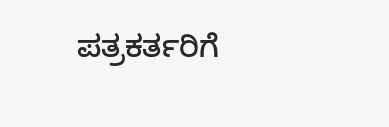ಪತ್ರಕರ್ತರಿಗೆ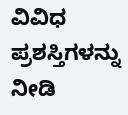ವಿವಿಧ ಪ್ರಶಸ್ತಿಗಳನ್ನು ನೀಡಿ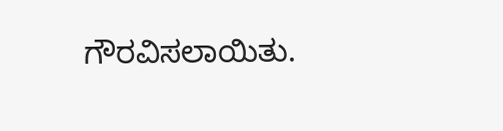ಗೌರವಿಸಲಾಯಿತು.